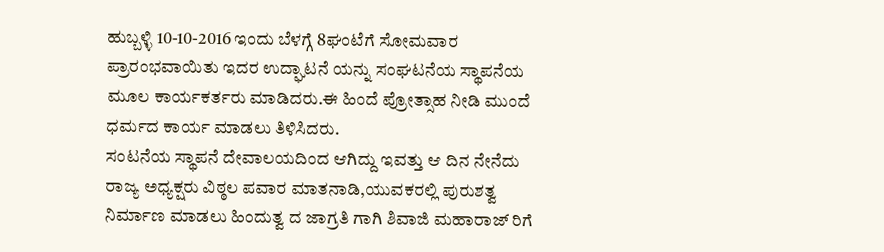ಹುಬ್ಬಳ್ಳಿ 10-10-2016 ಇಂದು ಬೆಳಗ್ಗೆ 8ಘಂಟೆಗೆ ಸೋಮವಾರ ಪ್ರಾರಂಭವಾಯಿತು ಇದರ ಉದ್ಘಾಟನೆ ಯನ್ನು ಸಂಘಟನೆಯ ಸ್ಥಾಪನೆಯ ಮೂಲ ಕಾರ್ಯಕರ್ತರು ಮಾಡಿದರು.ಈ ಹಿಂದೆ ಪ್ರೋತ್ಸಾಹ ನೀಡಿ ಮುಂದೆ ಧರ್ಮದ ಕಾರ್ಯ ಮಾಡಲು ತಿಳಿಸಿದರು.
ಸಂಟನೆಯ ಸ್ಥಾಪನೆ ದೇವಾಲಯದಿಂದ ಆಗಿದ್ದು ಇವತ್ತು ಆ ದಿನ ನೇನೆದು ರಾಜ್ಯ ಅಧ್ಯಕ್ಷರು ವಿಠ್ಠಲ ಪವಾರ ಮಾತನಾಡಿ,ಯುವಕರಲ್ಲಿ ಪುರುಶತ್ವ ನಿರ್ಮಾಣ ಮಾಡಲು ಹಿಂದುತ್ವ ದ ಜಾಗ್ರತಿ ಗಾಗಿ ಶಿವಾಜಿ ಮಹಾರಾಜ್ ರಿಗೆ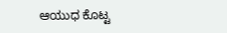ಆಯುಧ ಕೊಟ್ಟ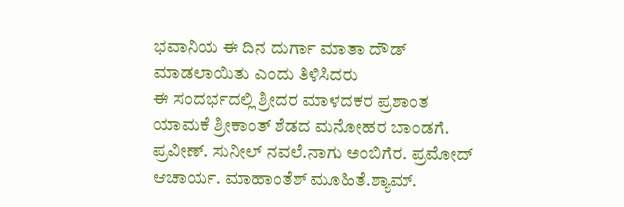ಭವಾನಿಯ ಈ ದಿನ ದುರ್ಗಾ ಮಾತಾ ದೌಡ್ ಮಾಡಲಾಯಿತು ಎಂದು ತಿಳಿಸಿದರು
ಈ ಸಂದರ್ಭದಲ್ಲಿ ಶ್ರೀದರ ಮಾಳದಕರ ಪ್ರಶಾಂತ ಯಾಮಕೆ ಶ್ರೀಕಾಂತ್ ಶೆಡದ ಮನೋಹರ ಬಾಂಡಗೆ. ಪ್ರವೀಣ್. ಸುನೀಲ್ ನವಲೆ.ನಾಗು ಅಂಬಿಗೆರ. ಪ್ರಮೋದ್ ಆಚಾರ್ಯ. ಮಾಹಾಂತೆಶ್ ಮೂಹಿತೆ.ಶ್ಯಾಮ್.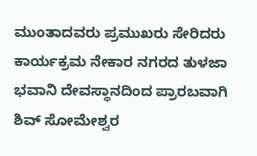ಮುಂತಾದವರು ಪ್ರಮುಖರು ಸೇರಿದರು
ಕಾರ್ಯಕ್ರಮ ನೇಕಾರ ನಗರದ ತುಳಜಾ ಭವಾನಿ ದೇವಸ್ಥಾನದಿಂದ ಪ್ರಾರಬವಾಗಿ ಶಿವ್ ಸೋಮೇಶ್ವರ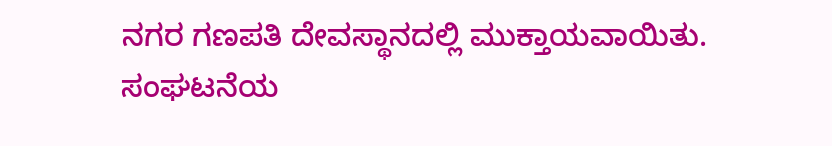ನಗರ ಗಣಪತಿ ದೇವಸ್ಥಾನದಲ್ಲಿ ಮುಕ್ತಾಯವಾಯಿತು.
ಸಂಘಟನೆಯ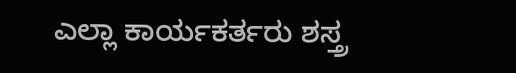ಎಲ್ಲಾ ಕಾರ್ಯಕರ್ತರು ಶಸ್ತ್ರ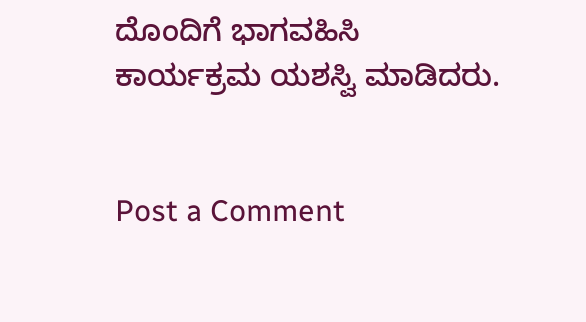ದೊಂದಿಗೆ ಭಾಗವಹಿಸಿ ಕಾರ್ಯಕ್ರಮ ಯಶಸ್ವಿ ಮಾಡಿದರು.


Post a Comment